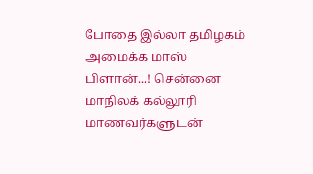போதை இல்லா தமிழகம் அமைக்க மாஸ் பிளான்...! சென்னை மாநிலக் கல்லூரி மாணவர்களுடன்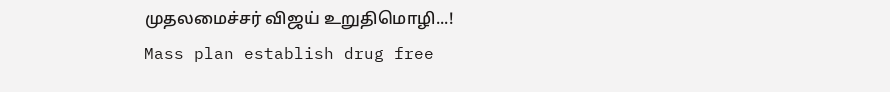முதலமைச்சர் விஜய் உறுதிமொழி...!
Mass plan establish drug free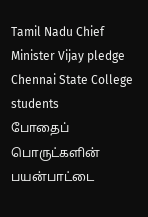Tamil Nadu Chief Minister Vijay pledge Chennai State College students
போதைப் பொருட்களின் பயன்பாட்டை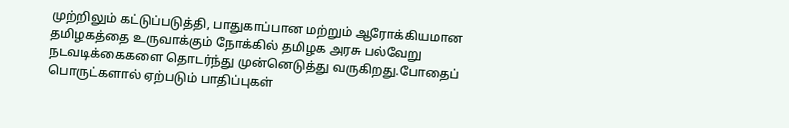முற்றிலும் கட்டுப்படுத்தி, பாதுகாப்பான மற்றும் ஆரோக்கியமான தமிழகத்தை உருவாக்கும் நோக்கில் தமிழக அரசு பல்வேறு நடவடிக்கைகளை தொடர்ந்து முன்னெடுத்து வருகிறது.போதைப் பொருட்களால் ஏற்படும் பாதிப்புகள்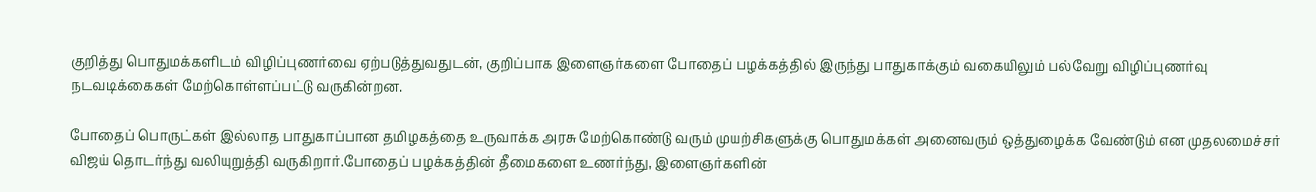குறித்து பொதுமக்களிடம் விழிப்புணர்வை ஏற்படுத்துவதுடன், குறிப்பாக இளைஞர்களை போதைப் பழக்கத்தில் இருந்து பாதுகாக்கும் வகையிலும் பல்வேறு விழிப்புணர்வு நடவடிக்கைகள் மேற்கொள்ளப்பட்டு வருகின்றன.

போதைப் பொருட்கள் இல்லாத பாதுகாப்பான தமிழகத்தை உருவாக்க அரசு மேற்கொண்டு வரும் முயற்சிகளுக்கு பொதுமக்கள் அனைவரும் ஒத்துழைக்க வேண்டும் என முதலமைச்சர் விஜய் தொடர்ந்து வலியுறுத்தி வருகிறார்.போதைப் பழக்கத்தின் தீமைகளை உணர்ந்து, இளைஞர்களின்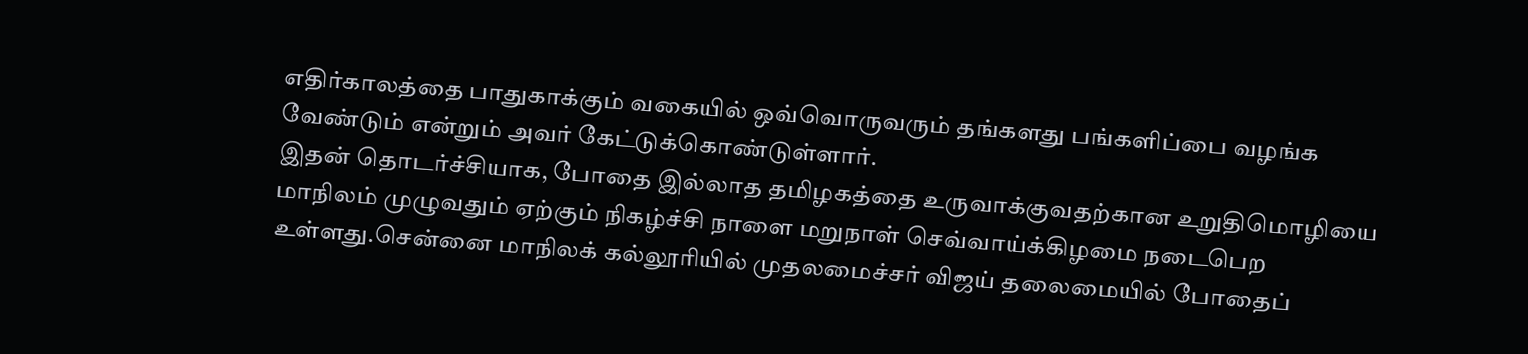எதிர்காலத்தை பாதுகாக்கும் வகையில் ஒவ்வொருவரும் தங்களது பங்களிப்பை வழங்க வேண்டும் என்றும் அவர் கேட்டுக்கொண்டுள்ளார்.
இதன் தொடர்ச்சியாக, போதை இல்லாத தமிழகத்தை உருவாக்குவதற்கான உறுதிமொழியை மாநிலம் முழுவதும் ஏற்கும் நிகழ்ச்சி நாளை மறுநாள் செவ்வாய்க்கிழமை நடைபெற உள்ளது.சென்னை மாநிலக் கல்லூரியில் முதலமைச்சர் விஜய் தலைமையில் போதைப்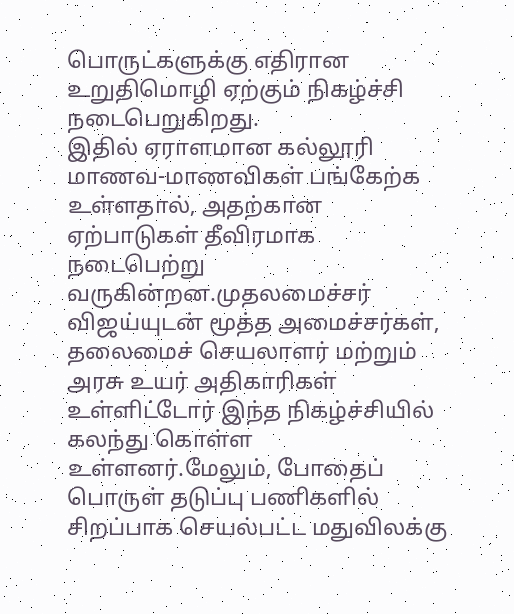பொருட்களுக்கு எதிரான உறுதிமொழி ஏற்கும் நிகழ்ச்சி நடைபெறுகிறது.
இதில் ஏராளமான கல்லூரி மாணவ-மாணவிகள் பங்கேற்க உள்ளதால், அதற்கான ஏற்பாடுகள் தீவிரமாக நடைபெற்று வருகின்றன.முதலமைச்சர் விஜய்யுடன் மூத்த அமைச்சர்கள், தலைமைச் செயலாளர் மற்றும் அரசு உயர் அதிகாரிகள் உள்ளிட்டோர் இந்த நிகழ்ச்சியில் கலந்து கொள்ள உள்ளனர்.மேலும், போதைப் பொருள் தடுப்பு பணிகளில் சிறப்பாக செயல்பட்ட மதுவிலக்கு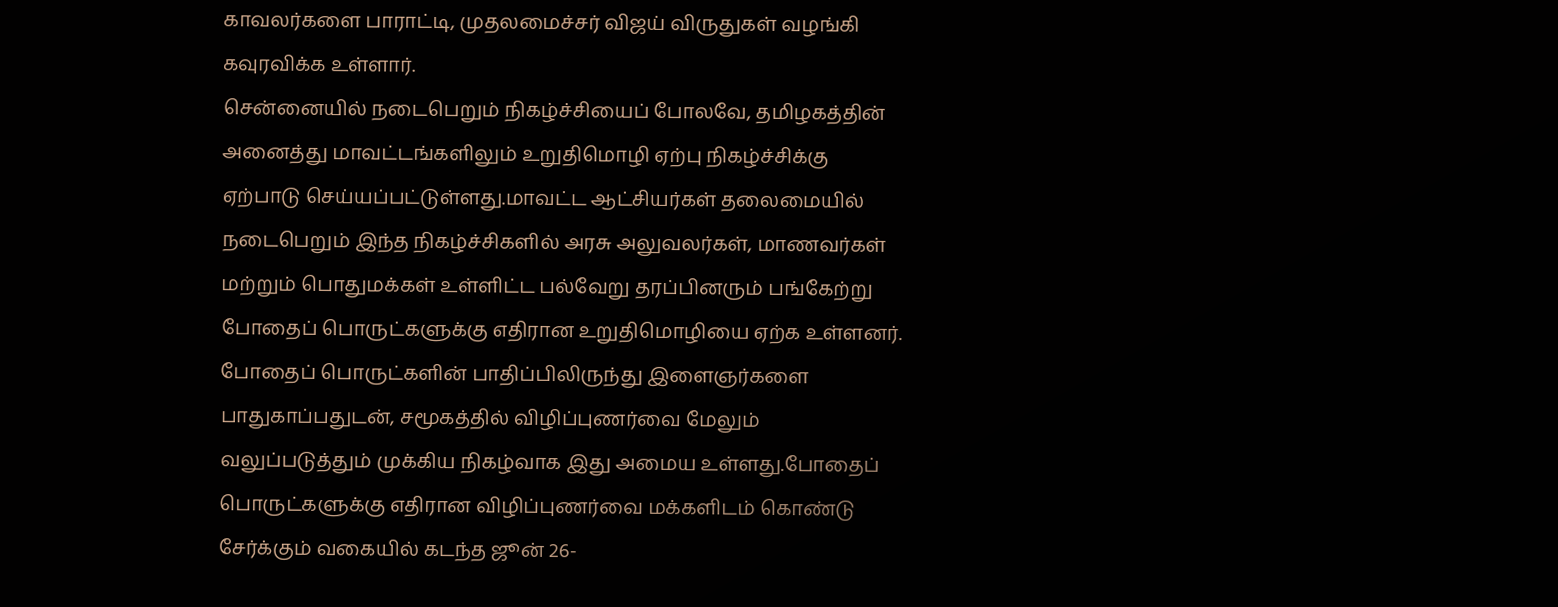காவலர்களை பாராட்டி, முதலமைச்சர் விஜய் விருதுகள் வழங்கி கவுரவிக்க உள்ளார்.
சென்னையில் நடைபெறும் நிகழ்ச்சியைப் போலவே, தமிழகத்தின் அனைத்து மாவட்டங்களிலும் உறுதிமொழி ஏற்பு நிகழ்ச்சிக்கு ஏற்பாடு செய்யப்பட்டுள்ளது.மாவட்ட ஆட்சியர்கள் தலைமையில் நடைபெறும் இந்த நிகழ்ச்சிகளில் அரசு அலுவலர்கள், மாணவர்கள் மற்றும் பொதுமக்கள் உள்ளிட்ட பல்வேறு தரப்பினரும் பங்கேற்று போதைப் பொருட்களுக்கு எதிரான உறுதிமொழியை ஏற்க உள்ளனர்.
போதைப் பொருட்களின் பாதிப்பிலிருந்து இளைஞர்களை பாதுகாப்பதுடன், சமூகத்தில் விழிப்புணர்வை மேலும் வலுப்படுத்தும் முக்கிய நிகழ்வாக இது அமைய உள்ளது.போதைப் பொருட்களுக்கு எதிரான விழிப்புணர்வை மக்களிடம் கொண்டு சேர்க்கும் வகையில் கடந்த ஜூன் 26-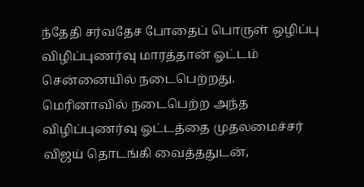ந்தேதி சர்வதேச போதைப் பொருள் ஒழிப்பு விழிப்புணர்வு மாரத்தான் ஓட்டம் சென்னையில் நடைபெற்றது.
மெரினாவில் நடைபெற்ற அந்த விழிப்புணர்வு ஓட்டத்தை முதலமைச்சர் விஜய் தொடங்கி வைத்ததுடன்,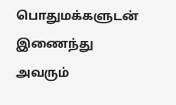பொதுமக்களுடன் இணைந்து அவரும்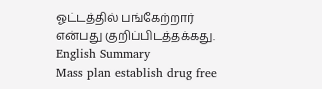ஓட்டத்தில் பங்கேற்றார் என்பது குறிப்பிடத்தக்கது.
English Summary
Mass plan establish drug free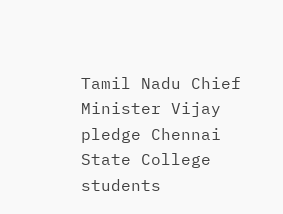Tamil Nadu Chief Minister Vijay pledge Chennai State College students